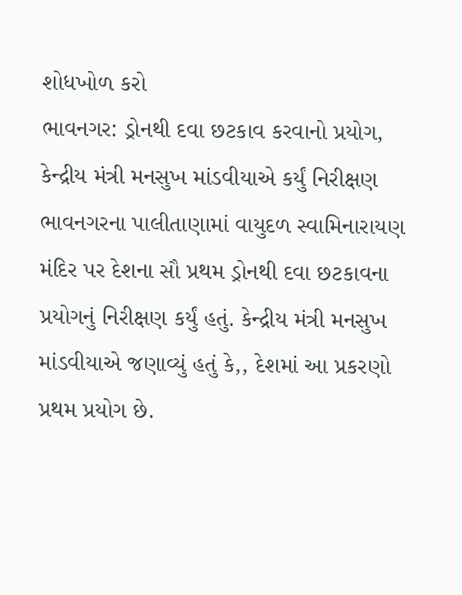શોધખોળ કરો
ભાવનગર: ડ્રોનથી દવા છટકાવ કરવાનો પ્રયોગ, કેન્દ્રીય મંત્રી મનસુખ માંડવીયાએ કર્યું નિરીક્ષણ
ભાવનગરના પાલીતાણામાં વાયુદળ સ્વામિનારાયણ મંદિર પર દેશના સૌ પ્રથમ ડ્રોનથી દવા છટકાવના પ્રયોગનું નિરીક્ષણ કર્યું હતું. કેન્દ્રીય મંત્રી મનસુખ માંડવીયાએ જણાવ્યું હતું કે,, દેશમાં આ પ્રકરણો પ્રથમ પ્રયોગ છે.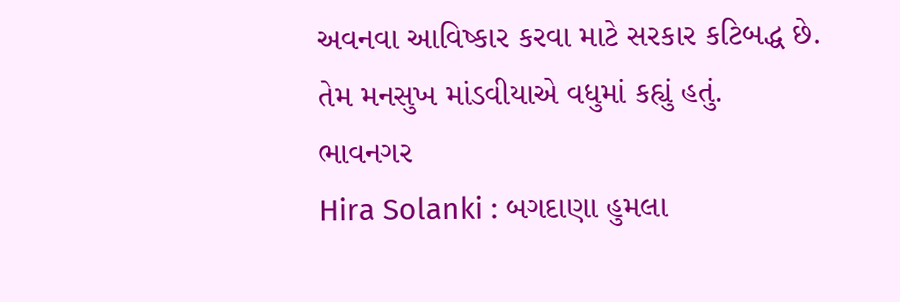અવનવા આવિષ્કાર કરવા માટે સરકાર કટિબદ્ધ છે. તેમ મનસુખ માંડવીયાએ વધુમાં કહ્યું હતું.
ભાવનગર
Hira Solanki : બગદાણા હુમલા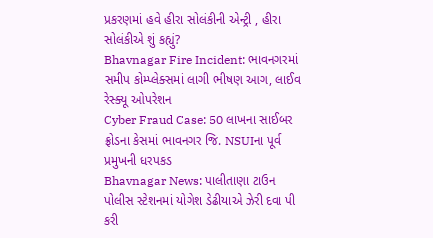પ્રકરણમાં હવે હીરા સોલંકીની એન્ટ્રી , હીરા સોલંકીએ શું કહ્યું?
Bhavnagar Fire Incident: ભાવનગરમાં સમીપ કોમ્પ્લેક્સમાં લાગી ભીષણ આગ, લાઈવ રેસ્ક્યૂ ઓપરેશન
Cyber Fraud Case: 50 લાખના સાઈબર ફ્રોડના કેસમાં ભાવનગર જિ. NSUIના પૂર્વ પ્રમુખની ધરપકડ
Bhavnagar News: પાલીતાણા ટાઉન પોલીસ સ્ટેશનમાં યોગેશ ડેઢીયાએ ઝેરી દવા પી કરી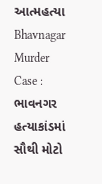આત્મહત્યા
Bhavnagar Murder Case : ભાવનગર હત્યાકાંડમાં સૌથી મોટો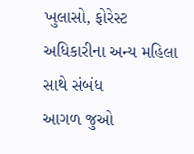ખુલાસો, ફોરેસ્ટ અધિકારીના અન્ય મહિલા સાથે સંબંધ
આગળ જુઓ